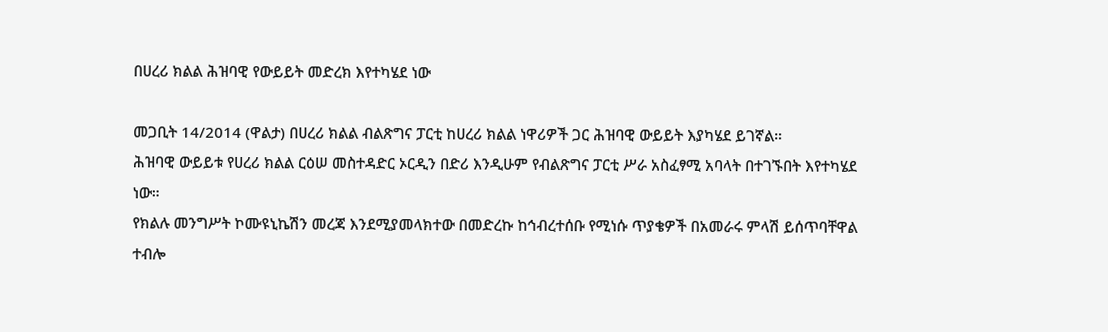በሀረሪ ክልል ሕዝባዊ የውይይት መድረክ እየተካሄደ ነው

መጋቢት 14/2014 (ዋልታ) በሀረሪ ክልል ብልጽግና ፓርቲ ከሀረሪ ክልል ነዋሪዎች ጋር ሕዝባዊ ውይይት እያካሄደ ይገኛል።
ሕዝባዊ ውይይቱ የሀረሪ ክልል ርዕሠ መስተዳድር ኦርዲን በድሪ እንዲሁም የብልጽግና ፓርቲ ሥራ አስፈፃሚ አባላት በተገኙበት እየተካሄደ ነው።
የክልሉ መንግሥት ኮሙዩኒኬሽን መረጃ እንደሚያመላክተው በመድረኩ ከኅብረተሰቡ የሚነሱ ጥያቄዎች በአመራሩ ምላሽ ይሰጥባቸዋል ተብሎ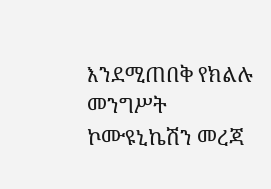እንደሚጠበቅ የክልሉ መንግሥት ኮሙዩኒኬሽን መረጃ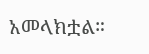አመላክቷል።